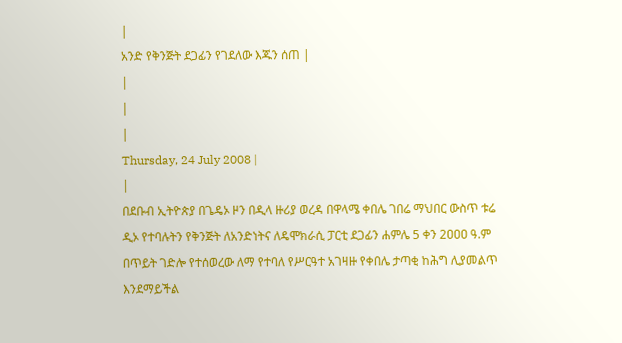|
አንድ የቅንጅት ደጋፊን የገደለው እጁን ሰጠ |
|
|
|
Thursday, 24 July 2008 |
|
በደቡብ ኢትዮጵያ በጌዴኦ ዞን በዲላ ዙሪያ ወረዳ በዋላሜ ቀበሌ ገበሬ ማህበር ውስጥ ቱሬ ዲኦ የተባሉትን የቅንጅት ለአንድነትና ለዴሞክራሲ ፓርቲ ደጋፊን ሐምሌ 5 ቀን 2ዐዐዐ ዓ.ም በጥይት ገድሎ የተሰወረው ለማ የተባለ የሥርዓተ አገዛዙ የቀበሌ ታጣቂ ከሕግ ሊያመልጥ እንደማይችል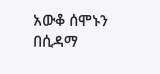አውቆ ሰሞኑን በሲዳማ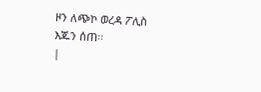ዞን ለጭኮ ወረዳ ፖሊስ እጁን ሰጠ፡፡
|